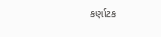કર્ણાટક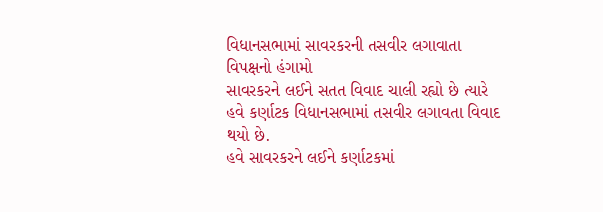વિધાનસભામાં સાવરકરની તસવીર લગાવાતા વિપક્ષનો હંગામો
સાવરકરને લઈને સતત વિવાદ ચાલી રહ્યો છે ત્યારે હવે કર્ણાટક વિધાનસભામાં તસવીર લગાવતા વિવાદ થયો છે.
હવે સાવરકરને લઈને કર્ણાટકમાં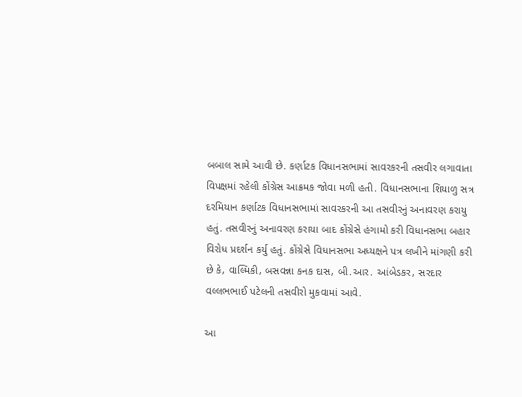બબાલ સામે આવી છે. કર્ણાટક વિધાનસભામાં સાવરકરની તસવીર લગાવાતા વિપક્ષમાં રહેલી કોંગ્રેસ આક્રમક જોવા મળી હતી. વિધાનસભાના શિયાળુ સત્ર દરમિયાન કર્ણાટક વિધાનસભામાં સાવરકરની આ તસવીરનું અનાવરણ કરાયુ હતું. તસવીરનું અનાવરણ કરાયા બાદ કોંગ્રેસે હંગામો કરી વિધાનસભા બહાર વિરોધ પ્રદર્શન કર્યુ હતું. કોંગ્રેસે વિધાનસભા અધ્યક્ષને પત્ર લખીને માંગણી કરી છે કે, વાલ્મિકી, બસવન્ના કનક દાસ, બી.આર. આંબેડકર, સરદાર વલ્લભભાઈ પટેલની તસવીરો મુકવામાં આવે.

આ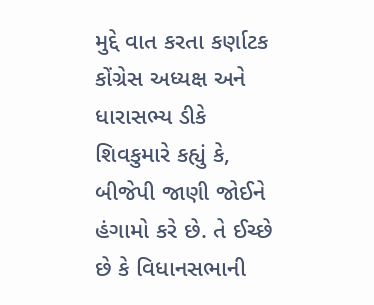મુદ્દે વાત કરતા કર્ણાટક કોંગ્રેસ અધ્યક્ષ અને ધારાસભ્ય ડીકે શિવકુમારે કહ્યું કે, બીજેપી જાણી જોઈને હંગામો કરે છે. તે ઈચ્છે છે કે વિધાનસભાની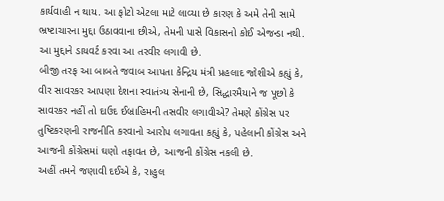કાર્યવાહી ન થાય. આ ફોટો એટલા માટે લાવ્યા છે કારણ કે અમે તેની સામે ભ્રષ્ટાચારના મુદ્દા ઉઠાવવાના છીએ, તેમની પાસે વિકાસનો કોઈ એજન્ડા નથી. આ મુદ્દાને ડાયવર્ટ કરવા આ તરવીર લગાવી છે.
બીજી તરફ આ બાબતે જવાબ આપતા કેન્દ્રિય મંત્રી પ્રહલાદ જોશીએ કહ્યું કે, વીર સાવરકર આપણા દેશના સ્વાતંત્ર્ય સેનાની છે, સિદ્ધારમૈયાને જ પૂછો કે સાવરકર નહીં તો દાઉદ ઈબ્રાહિમની તસવીર લગાવીએ? તેમણે કોંગ્રેસ પર તુષ્ટિકરણની રાજનીતિ કરવાનો આરોપ લગાવતા કહ્યું કે, પહેલાની કોંગ્રેસ અને આજની કોંગ્રેસમાં ઘણો તફાવત છે, આજની કોંગ્રેસ નકલી છે.
અહીં તમને જણાવી દઈએ કે, રાહુલ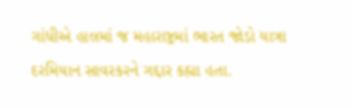ગાંધીએ હાલમાં જ મહારાષ્ટ્રમાં ભારત જોડો યાત્રા દરમિયાન સાવરકરને ગદ્દાર કહ્યા હતા.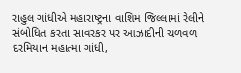રાહુલ ગાંધીએ મહારાષ્ટ્રના વાશિમ જિલ્લામાં રેલીને સંબોધિત કરતા સાવરકર પર આઝાદીની ચળવળ દરમિયાન મહાત્મા ગાંધી,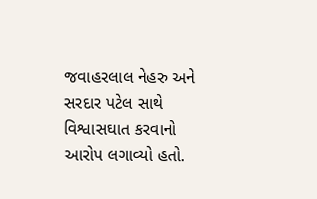જવાહરલાલ નેહરુ અને સરદાર પટેલ સાથે વિશ્વાસઘાત કરવાનો આરોપ લગાવ્યો હતો.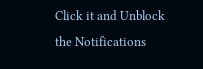Click it and Unblock the Notifications